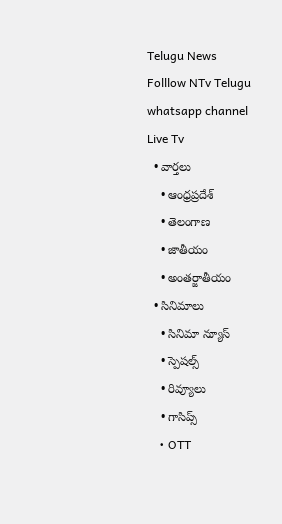Telugu News
Folllow NTv Telugu whatsapp channel Live Tv
  • వార్తలు
    • ఆంధ్రప్రదేశ్
    • తెలంగాణ
    • జాతీయం
    • అంతర్జాతీయం
  • సినిమాలు
    • సినిమా న్యూస్
    • స్పెషల్స్
    • రివ్యూలు
    • గాసిప్స్
    • OTT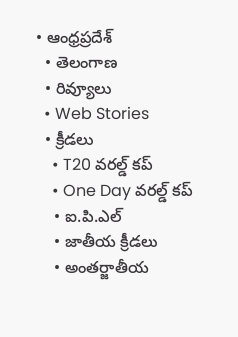• ఆంధ్రప్రదేశ్
  • తెలంగాణ
  • రివ్యూలు
  • Web Stories
  • క్రీడలు
    • T20 వరల్డ్ కప్
    • One Day వరల్డ్ కప్
    • ఐ.పి.ఎల్
    • జాతీయ క్రీడలు
    • అంతర్జాతీయ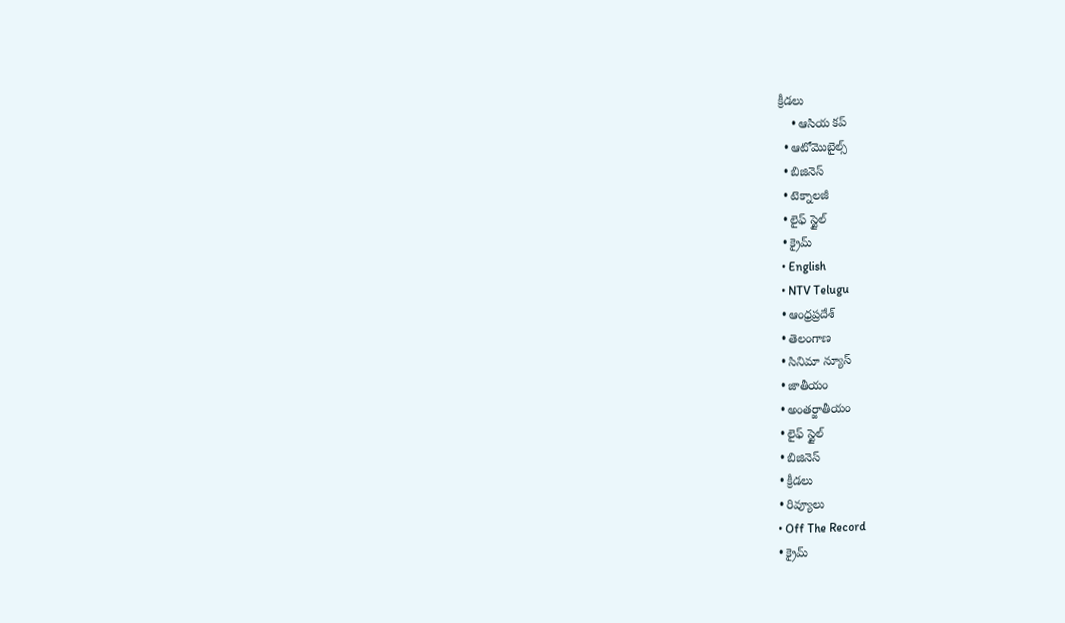క్రీడలు
    • ఆసియ కప్
  • ఆటోమొబైల్స్
  • బిజినెస్‌
  • టెక్నాలజీ
  • లైఫ్ స్టైల్
  • క్రైమ్
  • English
  • NTV Telugu
  • ఆంధ్రప్రదేశ్
  • తెలంగాణ
  • సినిమా న్యూస్
  • జాతీయం
  • అంతర్జాతీయం
  • లైఫ్ స్టైల్
  • బిజినెస్‌
  • క్రీడలు
  • రివ్యూలు
  • Off The Record
  • క్రైమ్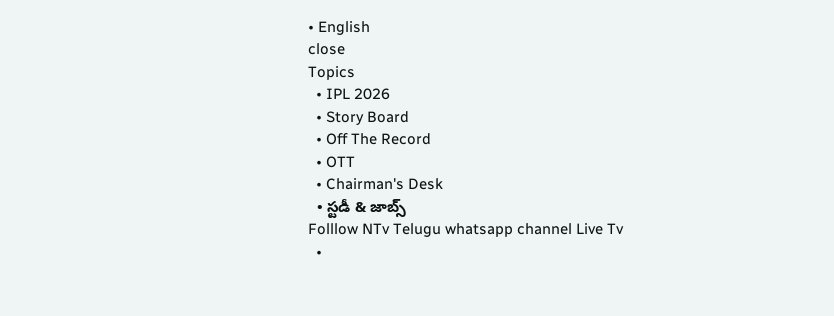• English
close
Topics
  • IPL 2026
  • Story Board
  • Off The Record
  • OTT
  • Chairman's Desk
  • స్టడీ & జాబ్స్
Folllow NTv Telugu whatsapp channel Live Tv
  •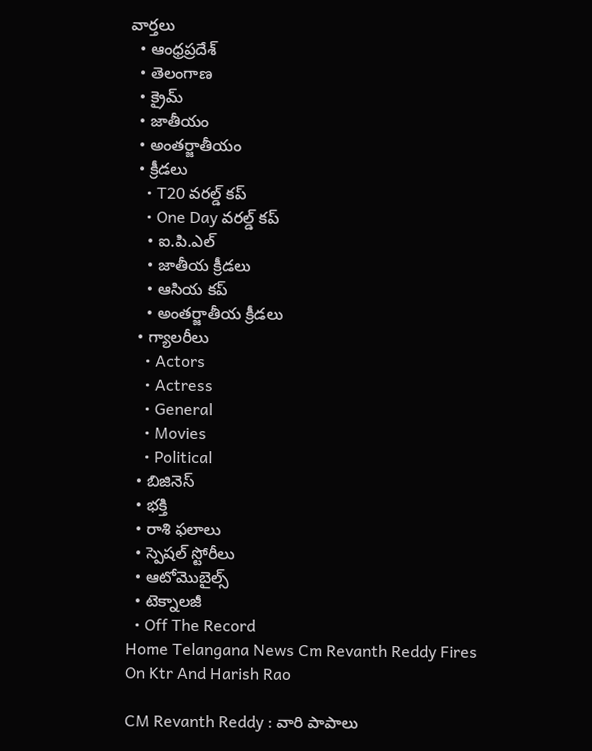వార్తలు
  • ఆంధ్రప్రదేశ్
  • తెలంగాణ
  • క్రైమ్
  • జాతీయం
  • అంతర్జాతీయం
  • క్రీడలు
    • T20 వరల్డ్ కప్
    • One Day వరల్డ్ కప్
    • ఐ.పి.ఎల్
    • జాతీయ క్రీడలు
    • ఆసియ కప్
    • అంతర్జాతీయ క్రీడలు
  • గ్యాలరీలు
    • Actors
    • Actress
    • General
    • Movies
    • Political
  • బిజినెస్‌
  • భక్తి
  • రాశి ఫలాలు
  • స్పెషల్‌ స్టోరీలు
  • ఆటోమొబైల్స్
  • టెక్నాలజీ
  • Off The Record
Home Telangana News Cm Revanth Reddy Fires On Ktr And Harish Rao

CM Revanth Reddy : వారి పాపాలు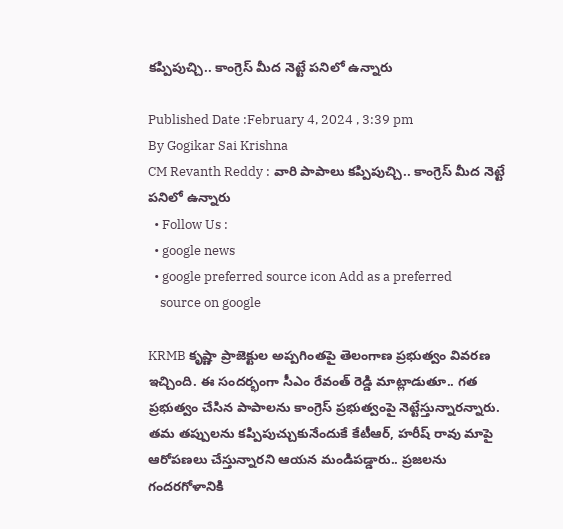కప్పిపుచ్చి.. కాంగ్రెస్ మీద నెట్టే పనిలో ఉన్నారు

Published Date :February 4, 2024 , 3:39 pm
By Gogikar Sai Krishna
CM Revanth Reddy : వారి పాపాలు కప్పిపుచ్చి.. కాంగ్రెస్ మీద నెట్టే పనిలో ఉన్నారు
  • Follow Us :
  • google news
  • google preferred source icon Add as a preferred
    source on google

KRMB కృష్ణా ప్రాజెక్టుల అప్పగింతపై తెలంగాణ ప్రభుత్వం వివరణ ఇచ్చింది. ఈ సందర్భంగా సీఎం రేవంత్‌ రెడ్డి మాట్లాడుతూ.. గత ప్రభుత్వం చేసిన పాపాలను కాంగ్రెస్‌ ప్రభుత్వంపై నెట్టేస్తున్నారన్నారు. తమ తప్పులను కప్పిపుచ్చుకునేందుకే కేటీఆర్‌, హరీష్‌ రావు మాపై ఆరోపణలు చేస్తున్నారని ఆయన మండిపడ్డారు.. ప్రజలను గందరగోళానికి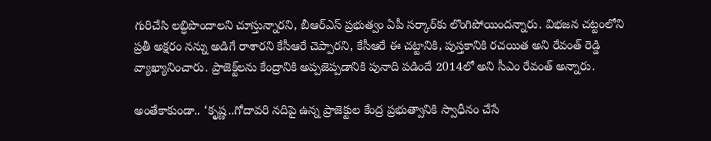గురిచేసి లబ్ధిపొందాలని చూస్తున్నారని, బీఆర్‌ఎస్‌ ప్రభుత్వం ఏపీ సర్కార్‌కు లొంగిపోయిందన్నారు. విభజన చట్టంలోని ప్రతీ అక్షరం నన్ను అడిగే రాశారని కేసీఆరే చెప్పారని, కేసీఆరే ఈ చట్టానికి, పుస్తకానికి రచయిత అని రేవంత్‌ రెడ్డి వ్యాఖ్యానించారు. ప్రాజెక్ట్‌లను కేంద్రానికి అప్పజెప్పడానికి పునాది పడిందే 2014లో అని సీఎం రేవంత్‌ అన్నారు.

అంతేకాకుండా.. ‘కృష్ణ..గోదావరి నదిపై ఉన్న ప్రాజెక్టుల కేంద్ర ప్రభుత్వానికి స్వాధీనం చేసే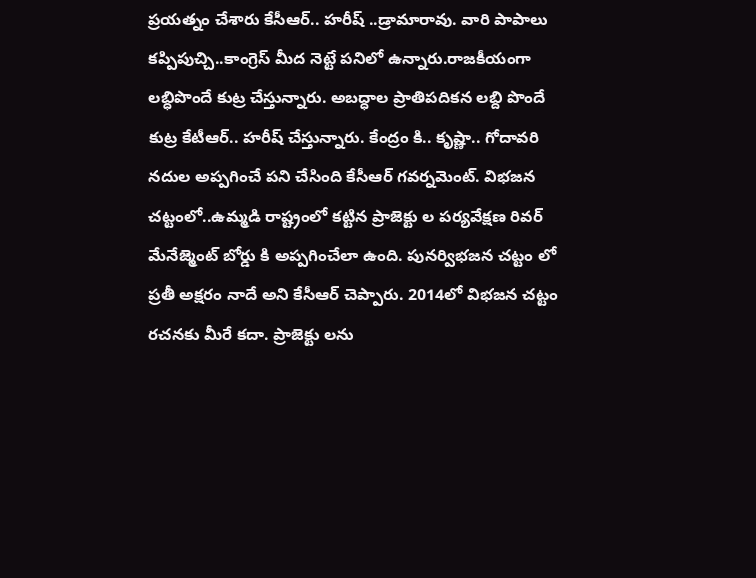ప్రయత్నం చేశారు కేసీఆర్.. హరీష్ ..డ్రామారావు. వారి పాపాలు కప్పిపుచ్చి..కాంగ్రెస్ మీద నెట్టే పనిలో ఉన్నారు.రాజకీయంగా లబ్ధిపొందే కుట్ర చేస్తున్నారు. అబద్ధాల ప్రాతిపదికన లబ్ది పొందే కుట్ర కేటీఆర్.. హరీష్ చేస్తున్నారు. కేంద్రం కి.. కృష్ణా.. గోదావరి నదుల అప్పగించే పని చేసింది కేసీఆర్ గవర్నమెంట్. విభజన చట్టంలో..ఉమ్మడి రాష్ట్రంలో కట్టిన ప్రాజెక్టు ల పర్యవేక్షణ రివర్ మేనేజ్మెంట్ బోర్డు కి అప్పగించేలా ఉంది. పునర్విభజన చట్టం లో ప్రతీ అక్షరం నాదే అని కేసీఆర్ చెప్పారు. 2014లో విభజన చట్టం రచనకు మీరే కదా. ప్రాజెక్టు లను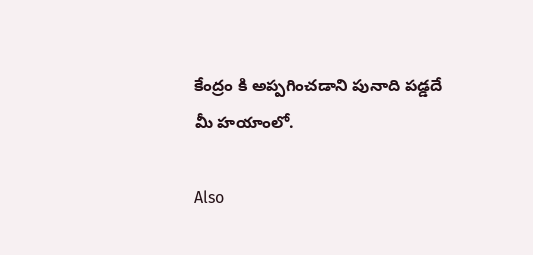కేంద్రం కి అప్పగించడాని పునాది పడ్డదే మీ హయాంలో.

Also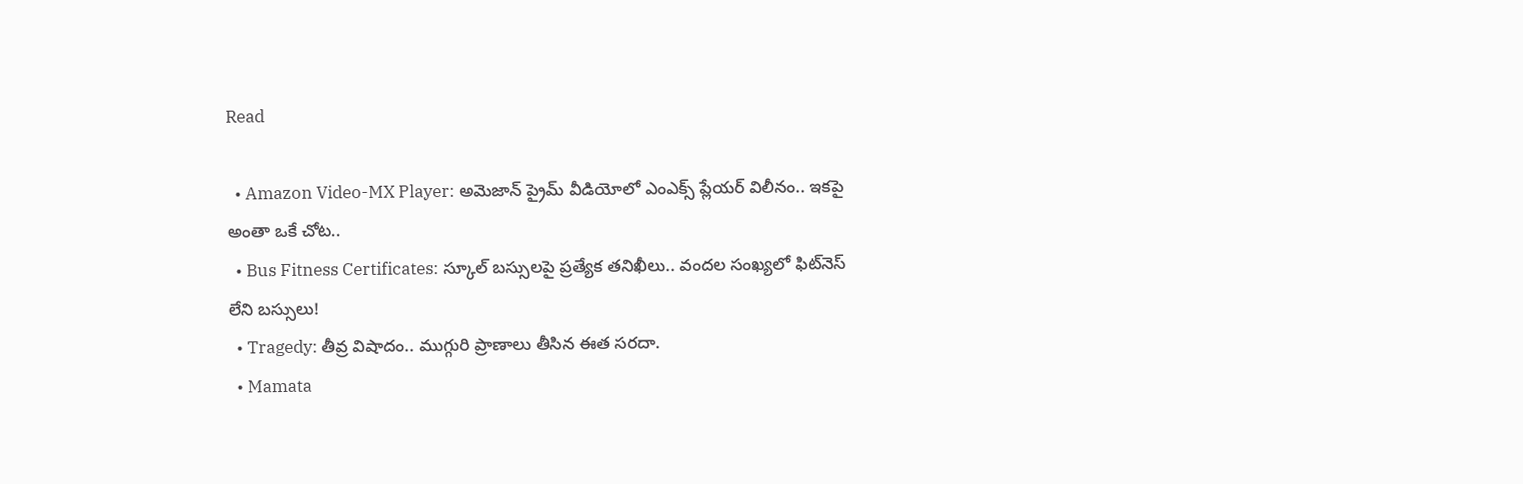Read

  • Amazon Video-MX Player: అమెజాన్ ప్రైమ్ వీడియోలో ఎంఎక్స్ ప్లేయర్ విలీనం.. ఇకపై అంతా ఒకే చోట..
  • Bus Fitness Certificates: స్కూల్ బస్సులపై ప్రత్యేక తనిఖీలు.. వందల సంఖ్యలో ఫిట్‌నెస్ లేని బస్సులు!
  • Tragedy: తీవ్ర విషాదం.. ముగ్గురి ప్రాణాలు తీసిన ఈత సరదా.
  • Mamata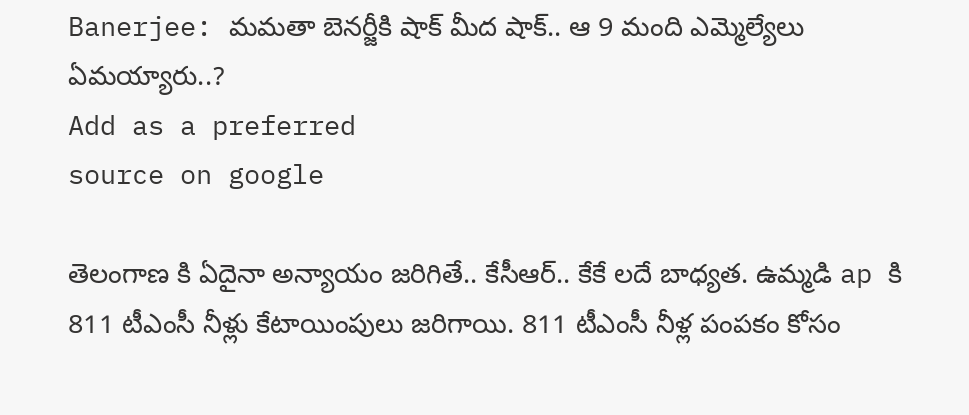Banerjee: మమతా బెనర్జీకి షాక్ మీద షాక్.. ఆ 9 మంది ఎమ్మెల్యేలు ఏమయ్యారు..?
Add as a preferred
source on google

తెలంగాణ కి ఏదైనా అన్యాయం జరిగితే.. కేసీఆర్.. కేకే లదే బాధ్యత. ఉమ్మడి ap కి 811 టీఎంసీ నీళ్లు కేటాయింపులు జరిగాయి. 811 టీఎంసీ నీళ్ల పంపకం కోసం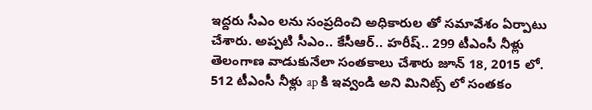ఇద్దరు సీఎం లను సంప్రదించి అధికారుల తో సమావేశం ఏర్పాటు చేశారు. అప్పటి సీఎం.. కేసీఆర్.. హరీష్.. 299 టీఎంసీ నీళ్లు తెలంగాణ వాడుకునేలా సంతకాలు చేశారు జూన్ 18, 2015 లో. 512 టీఎంసీ నీళ్లు ap కి ఇవ్వండి అని మినిట్స్ లో సంతకం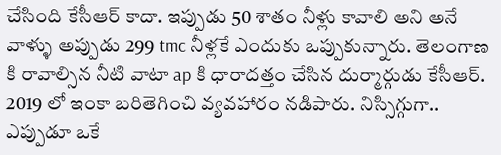చేసింది కేసీఆర్ కాదా. ఇప్పుడు 50 శాతం నీళ్లు కావాలి అని అనే వాళ్ళు అప్పుడు 299 tmc నీళ్లకే ఎందుకు ఒప్పుకున్నారు. తెలంగాణ కి రావాల్సిన నీటి వాటా ap కి ధారాదత్తం చేసిన దుర్మార్గుడు కేసీఆర్. 2019 లో ఇంకా బరితెగించి వ్యవహారం నడిపారు. నిస్సిగ్గుగా.. ఎప్పుడూ ఒకే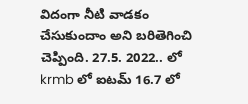విదంగా నీటి వాడకం చేసుకుందాం అని బరితెగించి చెప్పింది. 27.5. 2022.. లో krmb లో ఐటమ్ 16.7 లో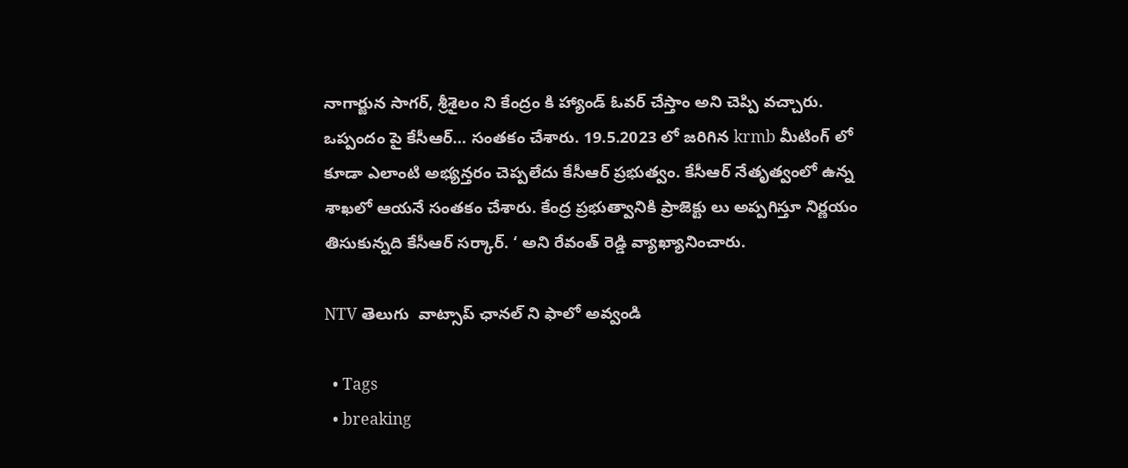నాగార్జున సాగర్, శ్రీశైలం ని కేంద్రం కి హ్యాండ్ ఓవర్ చేస్తాం అని చెప్పి వచ్చారు. ఒప్పందం పై కేసీఆర్… సంతకం చేశారు. 19.5.2023 లో జరిగిన krmb మీటింగ్ లో కూడా ఎలాంటి అభ్యన్తరం చెప్పలేదు కేసీఆర్ ప్రభుత్వం. కేసీఆర్ నేతృత్వంలో ఉన్న శాఖలో ఆయనే సంతకం చేశారు. కేంద్ర ప్రభుత్వానికి ప్రాజెక్టు లు అప్పగిస్తూ నిర్ణయం తిసుకున్నది కేసీఆర్ సర్కార్. ‘ అని రేవంత్‌ రెడ్డి వ్యాఖ్యానించారు.

NTV తెలుగు  వాట్సాప్ ఛానల్ ని ఫాలో అవ్వండి

  • Tags
  • breaking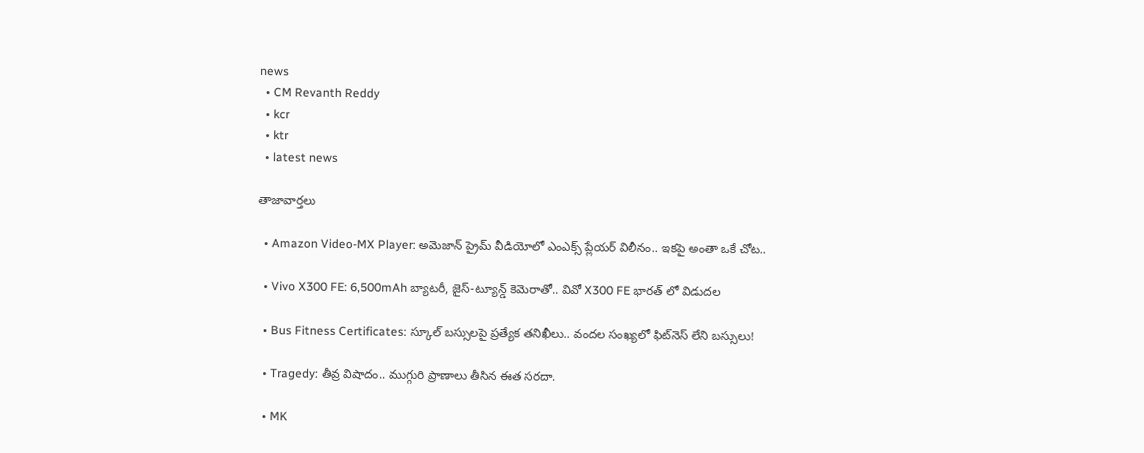news
  • CM Revanth Reddy
  • kcr
  • ktr
  • latest news

తాజావార్తలు

  • Amazon Video-MX Player: అమెజాన్ ప్రైమ్ వీడియోలో ఎంఎక్స్ ప్లేయర్ విలీనం.. ఇకపై అంతా ఒకే చోట..

  • Vivo X300 FE: 6,500mAh బ్యాటరీ, జైస్-ట్యూన్డ్ కెమెరాతో.. వివో X300 FE భారత్ లో విడుదల

  • Bus Fitness Certificates: స్కూల్ బస్సులపై ప్రత్యేక తనిఖీలు.. వందల సంఖ్యలో ఫిట్‌నెస్ లేని బస్సులు!

  • Tragedy: తీవ్ర విషాదం.. ముగ్గురి ప్రాణాలు తీసిన ఈత సరదా.

  • MK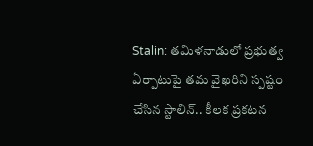Stalin: తమిళనాడులో ప్రభుత్వ ఏర్పాటుపై తమ వైఖరిని స్పష్టం చేసిన స్టాలిన్.. కీలక ప్రకటన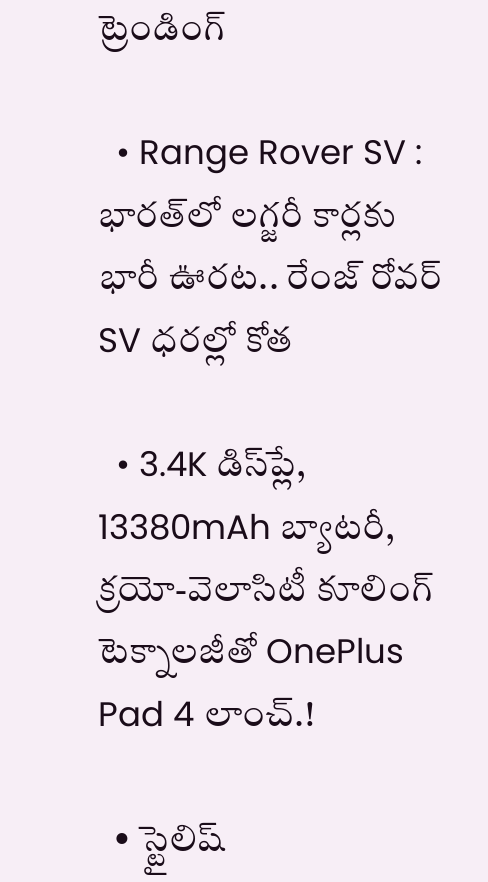ట్రెండింగ్‌

  • Range Rover SV : భారత్‌లో లగ్జరీ కార్లకు భారీ ఊరట.. రేంజ్ రోవర్ SV ధరల్లో కోత

  • 3.4K డిస్‌ప్లే, 13380mAh బ్యాటరీ, క్రయో-వెలాసిటీ కూలింగ్ టెక్నాలజీతో OnePlus Pad 4 లాంచ్.!

  • స్టైలిష్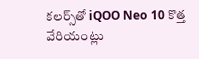కలర్స్‌తో iQOO Neo 10 కొత్త వేరియంట్లు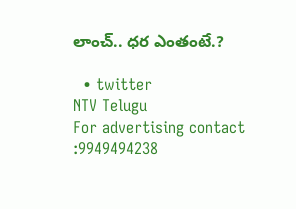లాంచ్.. ధర ఎంతంటే.?

  • twitter
NTV Telugu
For advertising contact :9949494238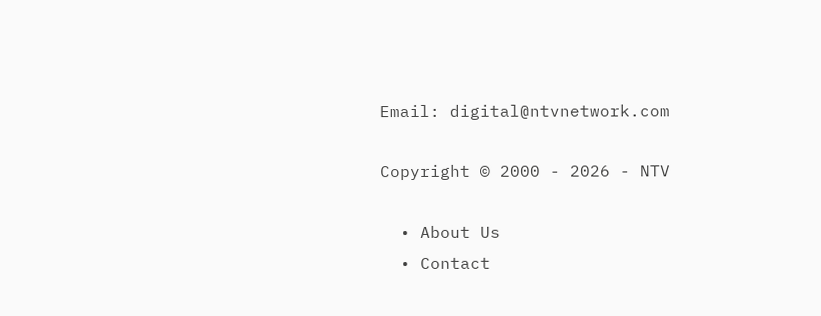Email: digital@ntvnetwork.com

Copyright © 2000 - 2026 - NTV

  • About Us
  • Contact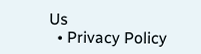Us
  • Privacy Policy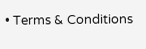• Terms & Conditions